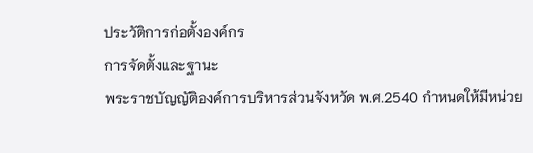ประวัติการก่อตั้งองค์กร
การจัดตั้งและฐานะ
พระราชบัญญัติองค์การบริหารส่วนจังหวัด พ.ศ.2540 กำหนดให้มีหน่วย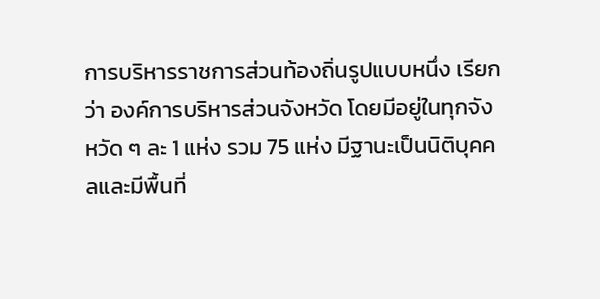การบริหารราชการส่วนท้องถิ่นรูปแบบหนึ่ง เรียกว่า องค์การบริหารส่วนจังหวัด โดยมีอยู่ในทุกจังหวัด ๆ ละ 1 แห่ง รวม 75 แห่ง มีฐานะเป็นนิติบุคคลและมีพื้นที่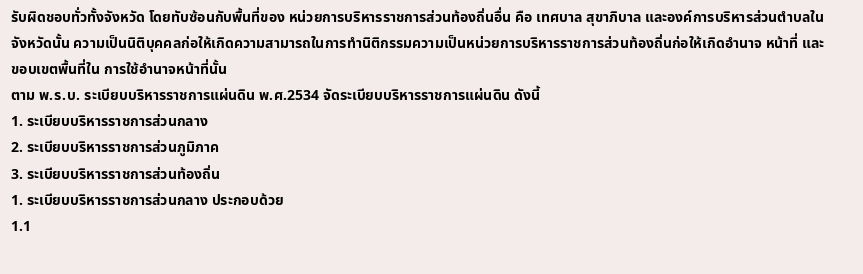รับผิดชอบทั่วทั้งจังหวัด โดยทับซ้อนกับพื้นที่ของ หน่วยการบริหารราชการส่วนท้องถิ่นอื่น คือ เทศบาล สุขาภิบาล และองค์การบริหารส่วนตำบลในจังหวัดนั้น ความเป็นนิติบุคคลก่อให้เกิดความสามารถในการทำนิติกรรมความเป็นหน่วยการบริหารราชการส่วนท้องถิ่นก่อให้เกิดอำนาจ หน้าที่ และขอบเขตพื้นที่ใน การใช้อำนาจหน้าที่นั้น
ตาม พ.ร.บ. ระเบียบบริหารราชการแผ่นดิน พ.ศ.2534 จัดระเบียบบริหารราชการแผ่นดิน ดังนี้
1. ระเบียบบริหารราชการส่วนกลาง
2. ระเบียบบริหารราชการส่วนภูมิภาค
3. ระเบียบบริหารราชการส่วนท้องถิ่น
1. ระเบียบบริหารราชการส่วนกลาง ประกอบด้วย
1.1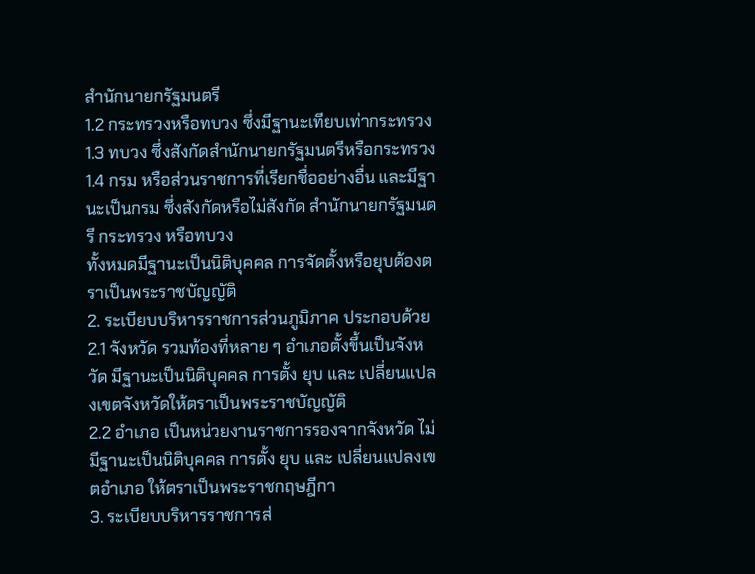สำนักนายกรัฐมนตรี
1.2 กระทรวงหรือทบวง ซึ่งมีฐานะเทียบเท่ากระทรวง
1.3 ทบวง ซึ่งสังกัดสำนักนายกรัฐมนตรีหรือกระทรวง
1.4 กรม หรือส่วนราชการที่เรียกชื่ออย่างอื่น และมีฐานะเป็นกรม ซึ่งสังกัดหรือไม่สังกัด สำนักนายกรัฐมนตรี กระทรวง หรือทบวง
ทั้งหมดมีฐานะเป็นนิติบุคคล การจัดตั้งหรือยุบต้องตราเป็นพระราชบัญญัติ
2. ระเบียบบริหารราชการส่วนภูมิภาค ประกอบด้วย
2.1 จังหวัด รวมท้องที่หลาย ๆ อำเภอตั้งขึ้นเป็นจังหวัด มีฐานะเป็นนิติบุคคล การตั้ง ยุบ และ เปลี่ยนแปลงเขตจังหวัดให้ตราเป็นพระราชบัญญัติ
2.2 อำเภอ เป็นหน่วยงานราชการรองจากจังหวัด ไม่มีฐานะเป็นนิติบุคคล การตั้ง ยุบ และ เปลี่ยนแปลงเขตอำเภอ ให้ตราเป็นพระราชกฤษฎีกา
3. ระเบียบบริหารราชการส่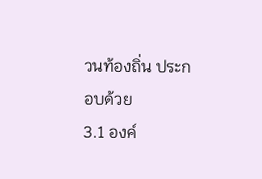วนท้องถิ่น ประกอบด้วย
3.1 องค์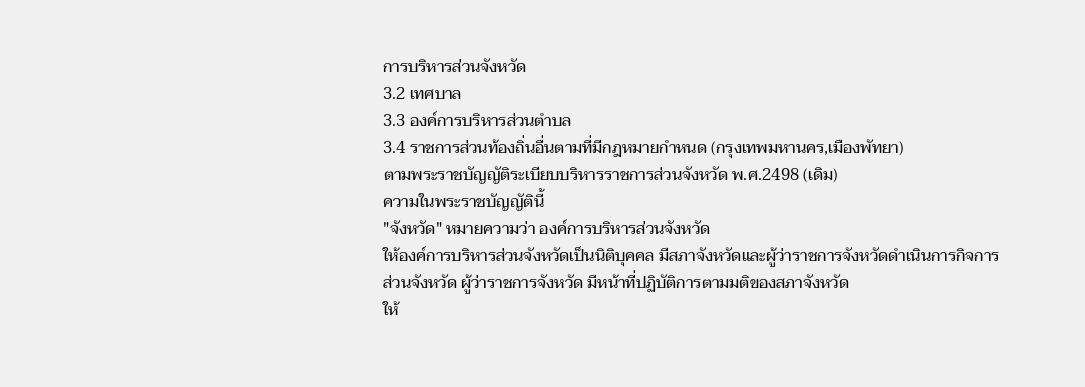การบริหารส่วนจังหวัด
3.2 เทศบาล
3.3 องค์การบริหารส่วนตำบล
3.4 ราชการส่วนท้องถิ่นอื่นตามที่มีกฎหมายกำหนด (กรุงเทพมหานคร,เมืองพัทยา)
ตามพระราชบัญญัติระเบียบบริหารราชการส่วนจังหวัด พ.ศ.2498 (เดิม)
ความในพระราชบัญญัตินี้
"จังหวัด" หมายความว่า องค์การบริหารส่วนจังหวัด
ให้องค์การบริหารส่วนจังหวัดเป็นนิติบุคคล มีสภาจังหวัดและผู้ว่าราชการจังหวัดดำเนินการกิจการ
ส่วนจังหวัด ผู้ว่าราชการจังหวัด มีหน้าที่ปฏิบัติการตามมติของสภาจังหวัด
ให้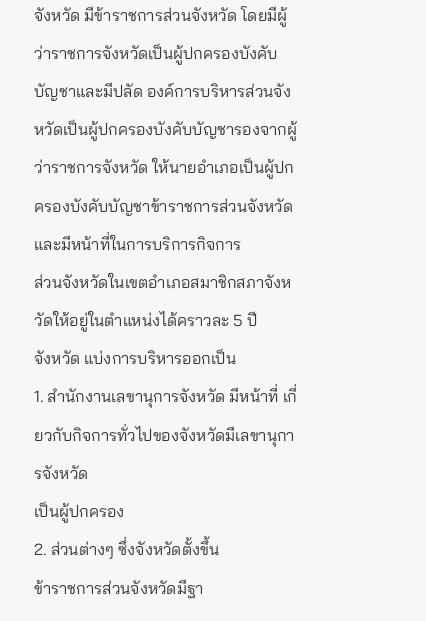จังหวัด มีข้าราชการส่วนจังหวัด โดยมีผู้ว่าราชการจังหวัดเป็นผู้ปกครองบังคับบัญชาและมีปลัด องค์การบริหารส่วนจังหวัดเป็นผู้ปกครองบังคับบัญชารองจากผู้ว่าราชการจังหวัด ให้นายอำเภอเป็นผู้ปกครองบังคับบัญชาข้าราชการส่วนจังหวัดและมีหน้าที่ในการบริการกิจการ
ส่วนจังหวัดในเขตอำเภอสมาชิกสภาจังหวัดให้อยู่ในตำแหน่งได้คราวละ 5 ปี
จังหวัด แบ่งการบริหารออกเป็น
1. สำนักงานเลขานุการจังหวัด มีหน้าที่ เกี่ยวกับกิจการทั่วไปของจังหวัดมีเลขานุการจังหวัด
เป็นผู้ปกครอง
2. ส่วนต่างๆ ซึ่งจังหวัดตั้งขึ้น
ข้าราชการส่วนจังหวัดมีฐา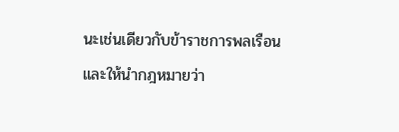นะเช่นเดียวกับข้าราชการพลเรือน และให้นำกฎหมายว่า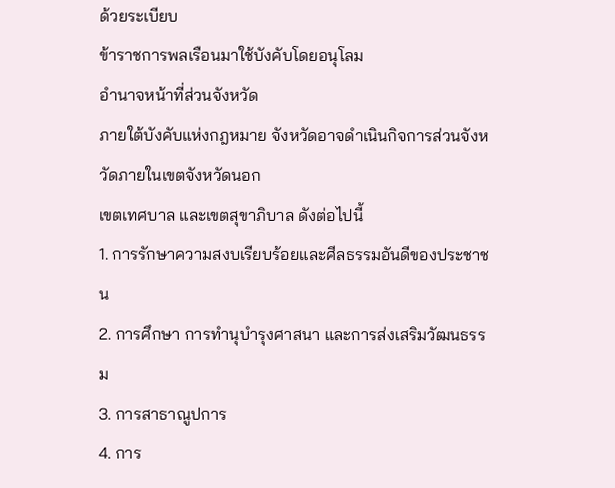ด้วยระเบียบ
ข้าราชการพลเรือนมาใช้บังคับโดยอนุโลม
อำนาจหน้าที่ส่วนจังหวัด
ภายใต้บังคับแห่งกฎหมาย จังหวัดอาจดำเนินกิจการส่วนจังหวัดภายในเขตจังหวัดนอก
เขตเทศบาล และเขตสุขาภิบาล ดังต่อไปนี้
1. การรักษาความสงบเรียบร้อยและศีลธรรมอันดีของประชาชน
2. การศึกษา การทำนุบำรุงศาสนา และการส่งเสริมวัฒนธรรม
3. การสาธาณูปการ
4. การ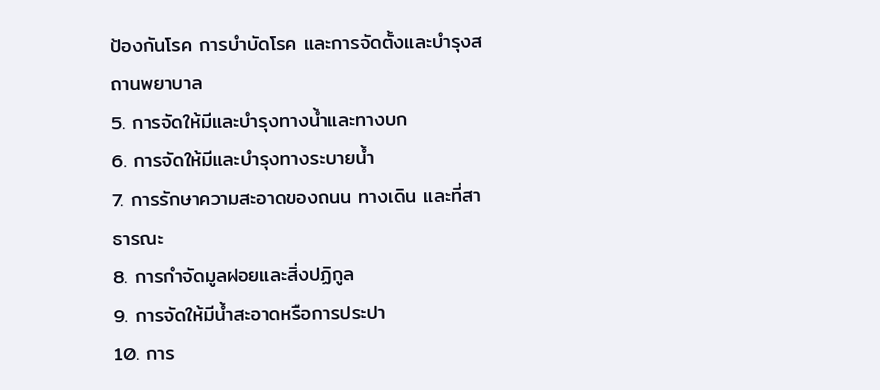ป้องกันโรค การบำบัดโรค และการจัดตั้งและบำรุงสถานพยาบาล
5. การจัดให้มีและบำรุงทางน้ำและทางบก
6. การจัดให้มีและบำรุงทางระบายน้ำ
7. การรักษาความสะอาดของถนน ทางเดิน และที่สาธารณะ
8. การกำจัดมูลฝอยและสิ่งปฏิกูล
9. การจัดให้มีน้ำสะอาดหรือการประปา
10. การ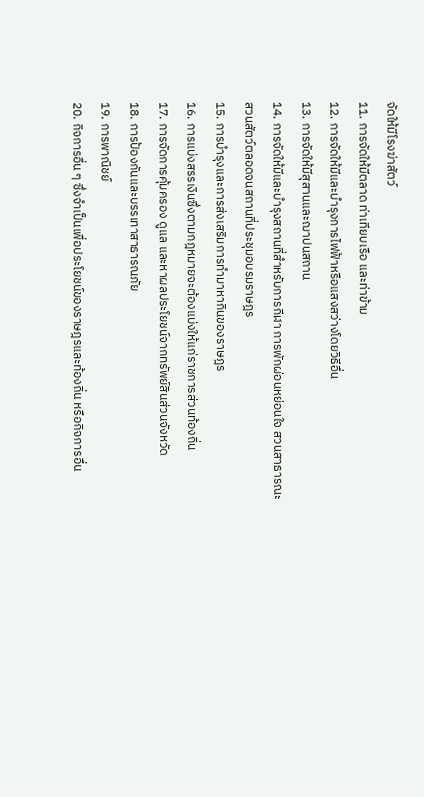จัดให้มีโรงฆ่าสัตว์
11. การจัดให้มีตลาด ท่าเทียบเรือ และท่าข้าม
12. การจัดให้มีและบำรุงการไฟฟ้าหรือแสงสว่างโดยวิธีอื่น
13. การจัดให้มีสุสานและฌาปนสถาน
14. การจัดให้มีและบำรุงสถานที่สำหรับการกีฬา การพักผ่อนหย่อนใจ สวนสาธารณะ
สวนสัตว์ตลอดจนสถานที่ประชุมอบรมราษฎร
15. การบำรุงและการส่งเสริมการทำมาหากินของราษฎร
16. การแบ่งสรรเงินซึ่งตามกฎหมายจะต้องแบ่งให้แก่ราชการส่วนท้องถิ่น
17. การจัดการคุ้มครอง ดูแล และหาผลประโยชน์จากทรัพย์สินส่วนจังหวัด
18. การป้องกันและบรรเทาสาธารณภัย
19. การพาณิชย์
20. กิจการอื่น ๆ ซึ่งจำเป็นเพื่อประโยชน์ของราษฎรและท้องถิ่น หรือกิจการอื่น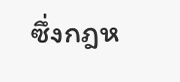ซึ่งกฎห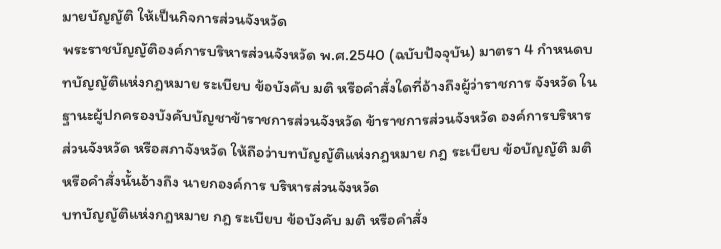มายบัญญัติ ให้เป็นกิจการส่วนจังหวัด
พระราชบัญญัติองค์การบริหารส่วนจังหวัด พ.ศ.2540 (ฉบับปัจจุบัน) มาตรา 4 กำหนดบทบัญญัติแห่งกฎหมาย ระเบียบ ข้อบังคับ มติ หรือคำสั่งใดที่อ้างถึงผู้ว่าราชการ จังหวัด ในฐานะผู้ปกครองบังคับบัญชาข้าราชการส่วนจังหวัด ข้าราชการส่วนจังหวัด องค์การบริหารส่วนจังหวัด หรือสภาจังหวัด ให้ถือว่าบทบัญญัติแห่งกฎหมาย กฎ ระเบียบ ข้อบัญญัติ มติ หรือคำสั่งนั้นอ้างถึง นายกองค์การ บริหารส่วนจังหวัด
บทบัญญัติแห่งกฎหมาย กฎ ระเบียบ ข้อบังคับ มติ หรือคำสั่ง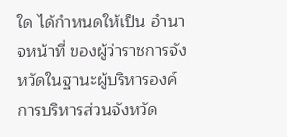ใด ได้กำหนดให้เป็น อำนาจหน้าที่ ของผู้ว่าราชการจังหวัดในฐานะผู้บริหารองค์การบริหารส่วนจังหวัด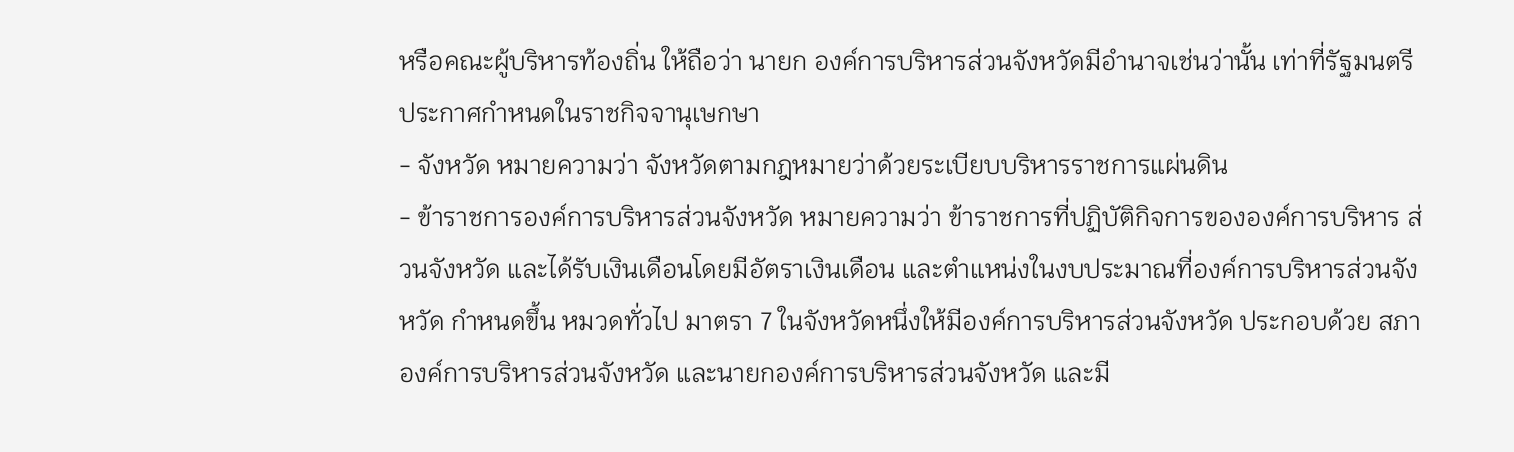หรือคณะผู้บริหารท้องถิ่น ให้ถือว่า นายก องค์การบริหารส่วนจังหวัดมีอำนาจเช่นว่านั้น เท่าที่รัฐมนตรีประกาศกำหนดในราชกิจจานุเษกษา
- จังหวัด หมายความว่า จังหวัดตามกฎหมายว่าด้วยระเบียบบริหารราชการแผ่นดิน
- ข้าราชการองค์การบริหารส่วนจังหวัด หมายความว่า ข้าราชการที่ปฏิบัติกิจการขององค์การบริหาร ส่วนจังหวัด และได้รับเงินเดือนโดยมีอัตราเงินเดือน และตำแหน่งในงบประมาณที่องค์การบริหารส่วนจังหวัด กำหนดขึ้น หมวดทั่วไป มาตรา 7 ในจังหวัดหนึ่งให้มีองค์การบริหารส่วนจังหวัด ประกอบด้วย สภาองค์การบริหารส่วนจังหวัด และนายกองค์การบริหารส่วนจังหวัด และมี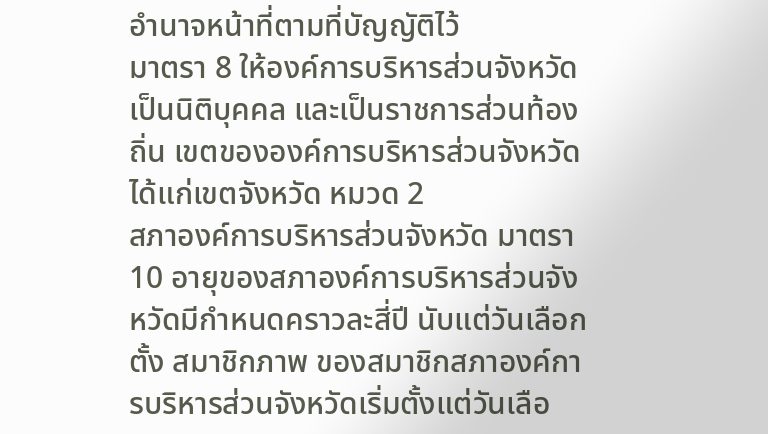อำนาจหน้าที่ตามที่บัญญัติไว้
มาตรา 8 ให้องค์การบริหารส่วนจังหวัดเป็นนิติบุคคล และเป็นราชการส่วนท้องถิ่น เขตขององค์การบริหารส่วนจังหวัดได้แก่เขตจังหวัด หมวด 2
สภาองค์การบริหารส่วนจังหวัด มาตรา 10 อายุของสภาองค์การบริหารส่วนจังหวัดมีกำหนดคราวละสี่ปี นับแต่วันเลือกตั้ง สมาชิกภาพ ของสมาชิกสภาองค์การบริหารส่วนจังหวัดเริ่มตั้งแต่วันเลือ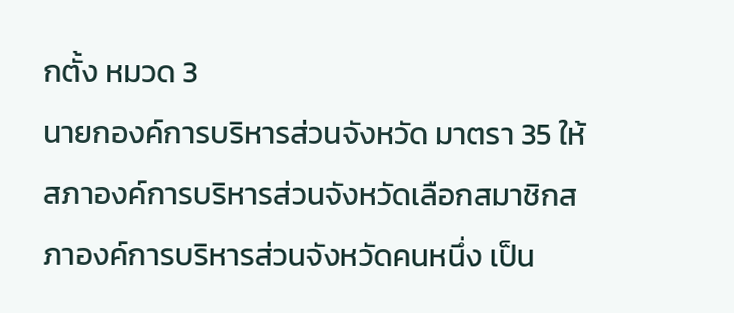กตั้ง หมวด 3
นายกองค์การบริหารส่วนจังหวัด มาตรา 35 ให้สภาองค์การบริหารส่วนจังหวัดเลือกสมาชิกสภาองค์การบริหารส่วนจังหวัดคนหนึ่ง เป็น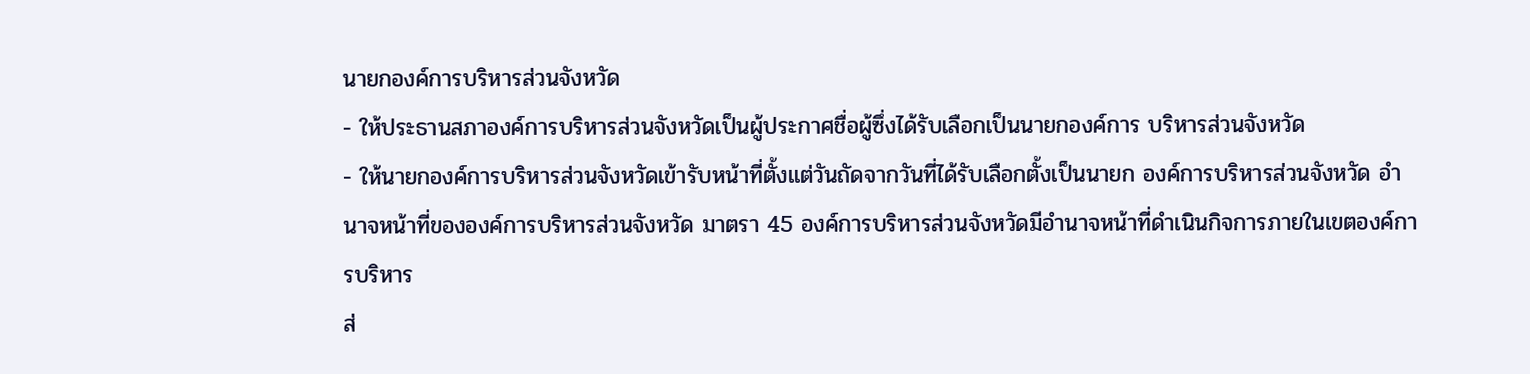นายกองค์การบริหารส่วนจังหวัด
- ให้ประธานสภาองค์การบริหารส่วนจังหวัดเป็นผู้ประกาศชื่อผู้ซึ่งได้รับเลือกเป็นนายกองค์การ บริหารส่วนจังหวัด
- ให้นายกองค์การบริหารส่วนจังหวัดเข้ารับหน้าที่ตั้งแต่วันถัดจากวันที่ได้รับเลือกตั้งเป็นนายก องค์การบริหารส่วนจังหวัด อำนาจหน้าที่ขององค์การบริหารส่วนจังหวัด มาตรา 45 องค์การบริหารส่วนจังหวัดมีอำนาจหน้าที่ดำเนินกิจการภายในเขตองค์การบริหาร
ส่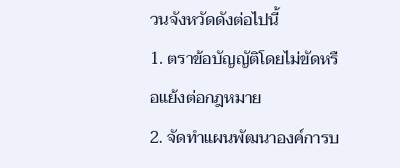วนจังหวัดดังต่อไปนี้
1. ตราข้อบัญญัติโดยไม่ขัดหรือแย้งต่อกฎหมาย
2. จัดทำแผนพัฒนาองค์การบ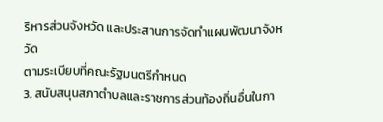ริหารส่วนจังหวัด และประสานการจัดทำแผนพัฒนาจังหวัด
ตามระเบียบที่คณะรัฐมนตรีกำหนด
3. สนับสนุนสภาตำบลและราชการส่วนท้องถิ่นอื่นในกา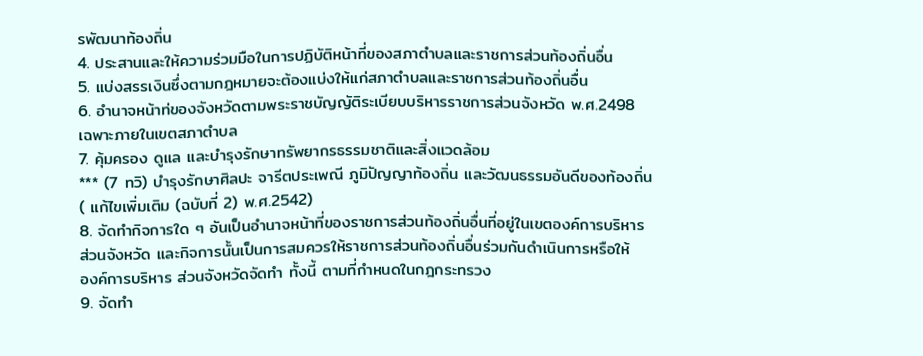รพัฒนาท้องถิ่น
4. ประสานและให้ความร่วมมือในการปฏิบัติหน้าที่ของสภาตำบลและราชการส่วนท้องถิ่นอื่น
5. แบ่งสรรเงินซึ่งตามกฎหมายจะต้องแบ่งให้แก่สภาตำบลและราชการส่วนท้องถิ่นอื่น
6. อำนาจหน้าท่ของจังหวัดตามพระราชบัญญัติระเบียบบริหารราชการส่วนจังหวัด พ.ศ.2498
เฉพาะภายในเขตสภาตำบล
7. คุ้มครอง ดูแล และบำรุงรักษาทรัพยากรธรรมชาติและสิ่งแวดล้อม
*** (7 ทวิ) บำรุงรักษาศิลปะ จารีตประเพณี ภูมิปัญญาท้องถิ่น และวัฒนธรรมอันดีของท้องถิ่น
( แก้ไขเพิ่มเติม (ฉบับที่ 2) พ.ศ.2542)
8. จัดทำกิจการใด ๆ อันเป็นอำนาจหน้าที่ของราชการส่วนท้องถิ่นอื่นที่อยู่ในเขตองค์การบริหาร
ส่วนจังหวัด และกิจการนั้นเป็นการสมควรให้ราชการส่วนท้องถิ่นอื่นร่วมกันดำเนินการหรือให้
องค์การบริหาร ส่วนจังหวัดจัดทำ ทั้งนี้ ตามที่กำหนดในกฎกระทรวง
9. จัดทำ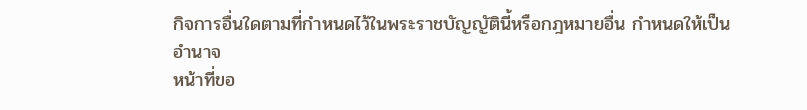กิจการอื่นใดตามที่กำหนดไว้ในพระราชบัญญัตินี้หรือกฎหมายอื่น กำหนดให้เป็น
อำนาจ
หน้าที่ขอ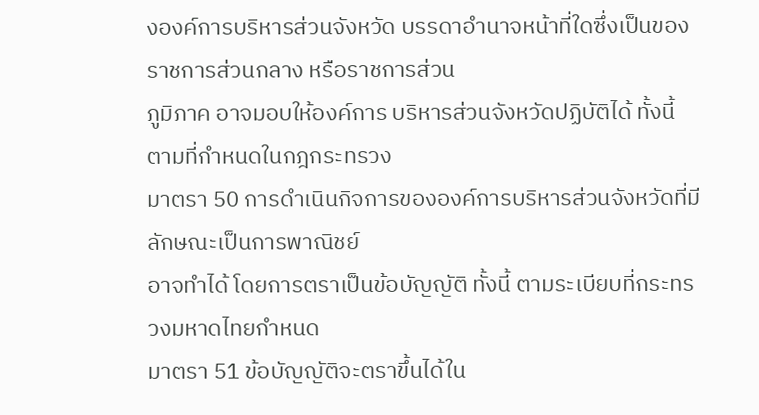งองค์การบริหารส่วนจังหวัด บรรดาอำนาจหน้าที่ใดซึ่งเป็นของราชการส่วนกลาง หรือราชการส่วน
ภูมิภาค อาจมอบให้องค์การ บริหารส่วนจังหวัดปฏิบัติได้ ทั้งนี้ ตามที่กำหนดในกฎกระทรวง
มาตรา 50 การดำเนินกิจการขององค์การบริหารส่วนจังหวัดที่มีลักษณะเป็นการพาณิชย์
อาจทำได้ โดยการตราเป็นข้อบัญญัติ ทั้งนี้ ตามระเบียบที่กระทรวงมหาดไทยกำหนด
มาตรา 51 ข้อบัญญัติจะตราขึ้นได้ใน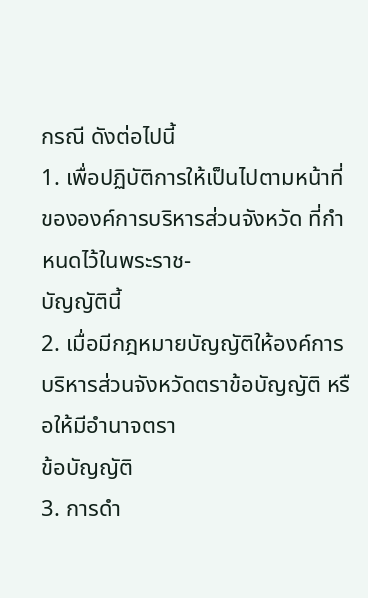กรณี ดังต่อไปนี้
1. เพื่อปฏิบัติการให้เป็นไปตามหน้าที่ขององค์การบริหารส่วนจังหวัด ที่กำหนดไว้ในพระราช-
บัญญัตินี้
2. เมื่อมีกฎหมายบัญญัติให้องค์การบริหารส่วนจังหวัดตราข้อบัญญัติ หรือให้มีอำนาจตรา
ข้อบัญญัติ
3. การดำ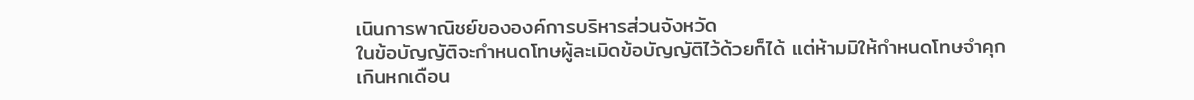เนินการพาณิชย์ขององค์การบริหารส่วนจังหวัด
ในข้อบัญญัติจะกำหนดโทษผู้ละเมิดข้อบัญญัติไว้ด้วยก็ได้ แต่ห้ามมิให้กำหนดโทษจำคุก
เกินหกเดือน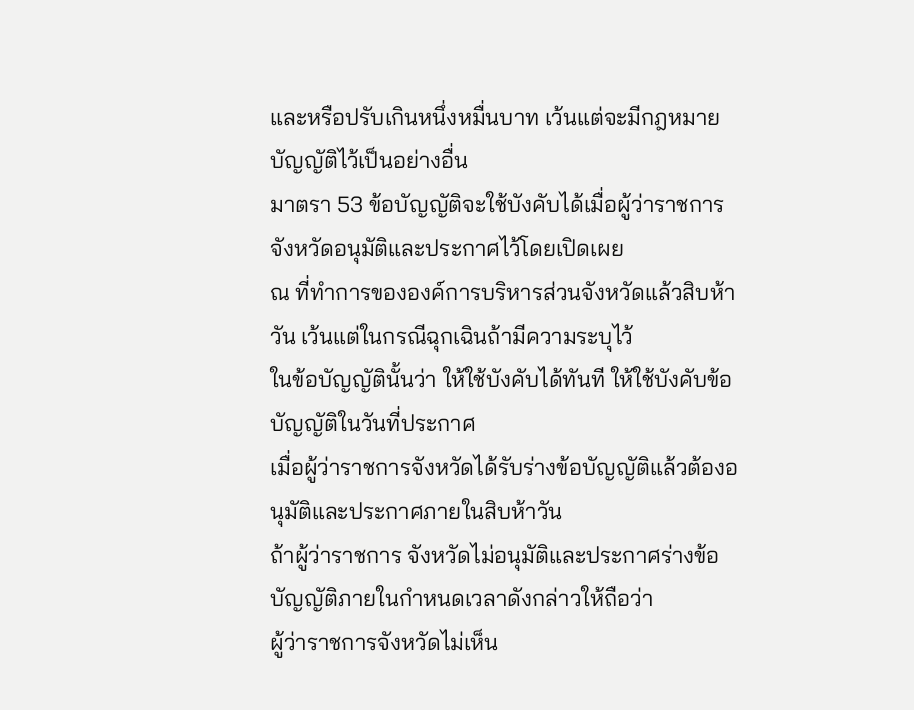และหรือปรับเกินหนึ่งหมื่นบาท เว้นแต่จะมีกฎหมายบัญญัติไว้เป็นอย่างอื่น
มาตรา 53 ข้อบัญญัติจะใช้บังคับได้เมื่อผู้ว่าราชการจังหวัดอนุมัติและประกาศไว้โดยเปิดเผย
ณ ที่ทำการขององค์การบริหารส่วนจังหวัดแล้วสิบห้าวัน เว้นแต่ในกรณีฉุกเฉินถ้ามีความระบุไว้
ในข้อบัญญัตินั้นว่า ให้ใช้บังคับได้ทันที ให้ใช้บังคับข้อบัญญัติในวันที่ประกาศ
เมื่อผู้ว่าราชการจังหวัดได้รับร่างข้อบัญญัติแล้วต้องอนุมัติและประกาศภายในสิบห้าวัน
ถ้าผู้ว่าราชการ จังหวัดไม่อนุมัติและประกาศร่างข้อบัญญัติภายในกำหนดเวลาดังกล่าวให้ถือว่า
ผู้ว่าราชการจังหวัดไม่เห็น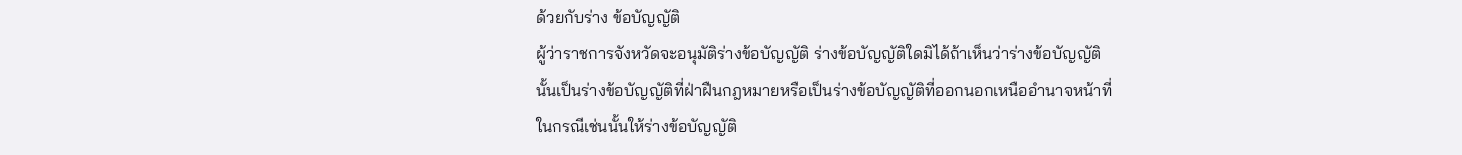ด้วยกับร่าง ข้อบัญญัติ
ผู้ว่าราชการจังหวัดจะอนุมัติร่างข้อบัญญัติ ร่างข้อบัญญัติใดมิได้ถ้าเห็นว่าร่างข้อบัญญัติ
นั้นเป็นร่างข้อบัญญัติที่ฝ่าฝืนกฎหมายหรือเป็นร่างข้อบัญญัติที่ออกนอกเหนืออำนาจหน้าที่
ในกรณีเช่นนั้นให้ร่างข้อบัญญัติ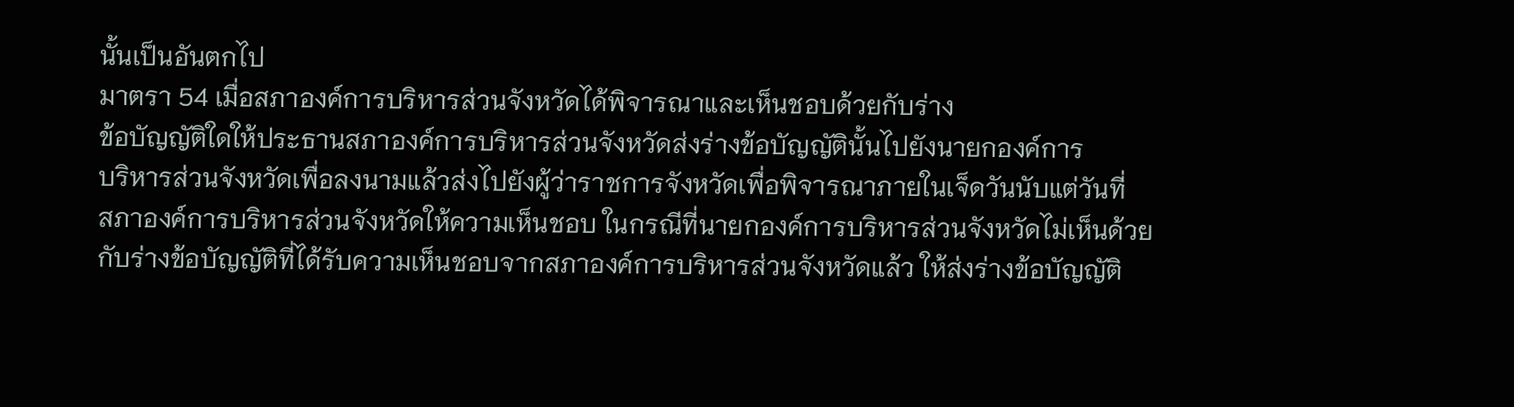นั้นเป็นอันตกไป
มาตรา 54 เมื่อสภาองค์การบริหารส่วนจังหวัดได้พิจารณาและเห็นชอบด้วยกับร่าง
ข้อบัญญัติใดให้ประธานสภาองค์การบริหารส่วนจังหวัดส่งร่างข้อบัญญัตินั้นไปยังนายกองค์การ
บริหารส่วนจังหวัดเพื่อลงนามแล้วส่งไปยังผู้ว่าราชการจังหวัดเพื่อพิจารณาภายในเจ็ดวันนับแต่วันที่
สภาองค์การบริหารส่วนจังหวัดให้ความเห็นชอบ ในกรณีที่นายกองค์การบริหารส่วนจังหวัดไม่เห็นด้วย
กับร่างข้อบัญญัติที่ได้รับความเห็นชอบจากสภาองค์การบริหารส่วนจังหวัดแล้ว ให้ส่งร่างข้อบัญญัติ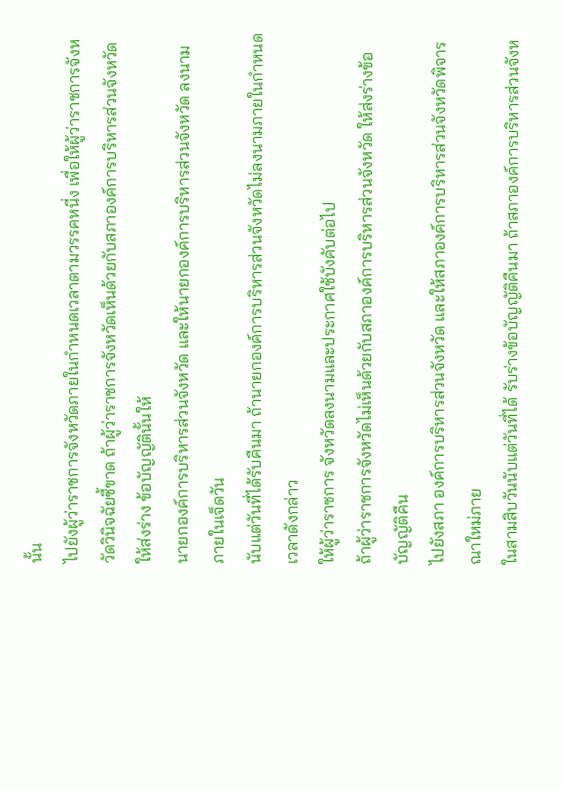นั้น
ไปยังผู้ว่าราชการจังหวัดภายในกำหนดเวลาตามวรรคหนี่ง เพื่อให้ผู้ว่าราชการจังหวัดวินิจฉัยชี้ขาด ถ้าผู้ว่าราชการจังหวัดเห็นด้วยกับสภาองค์การบริหารส่วนจังหวัดให้ส่งร่าง ข้อบัญญัตินั้นให้
นายกองค์การบริหารส่วนจังหวัด และให้นายกองค์การบริหารส่วนจังหวัด ลงนามภายในเจ็ดวัน
นับแต่วันที่ได้รับคืนมา ถ้านายกองค์การบริหารส่วนจังหวัดไม่ลงนามภายในกำหนด เวลาดังกล่าว
ให้ผู้ว่าราชการ จังหวัดลงนามและประกาศใช้บังคับต่อไป
ถ้าผู้ว่าราชการจังหวัดไม่เห็นด้วยกับสภาองค์การบริหารส่วนจังหวัด ให้ส่งร่างข้อบัญญัติคืน
ไปยังสภา องค์การบริหารส่วนจังหวัด และให้สภาองค์การบริหารส่วนจังหวัดพิจารณาใหม่ภาย
ในสามสิบวันนับแต่วันที่ได้ รับร่างข้อบัญญัติคืนมา ถ้าสภาองค์การบริหารส่วนจังห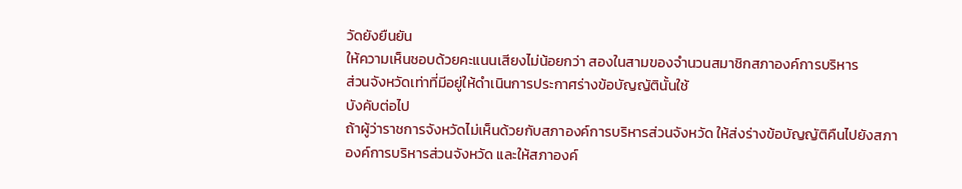วัดยังยืนยัน
ให้ความเห็นชอบด้วยคะแนนเสียงไม่น้อยกว่า สองในสามของจำนวนสมาชิกสภาองค์การบริหาร
ส่วนจังหวัดเท่าที่มีอยู่ให้ดำเนินการประกาศร่างข้อบัญญัตินั้นใช้
บังคับต่อไป
ถ้าผู้ว่าราชการจังหวัดไม่เห็นด้วยกับสภาองค์การบริหารส่วนจังหวัด ให้ส่งร่างข้อบัญญัติคืนไปยังสภา
องค์การบริหารส่วนจังหวัด และให้สภาองค์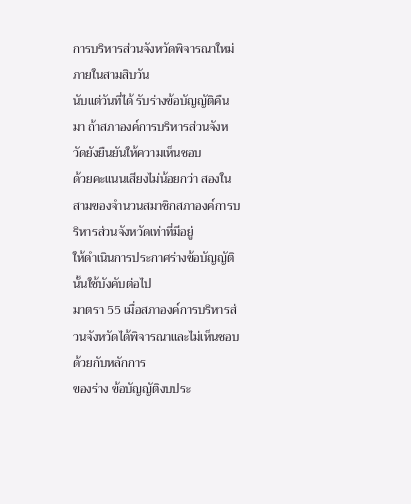การบริหารส่วนจังหวัดพิจารณาใหม่ภายในสามสิบวัน
นับแต่วันที่ได้ รับร่างข้อบัญญัติคืนมา ถ้าสภาองค์การบริหารส่วนจังหวัดยังยืนยันให้ความเห็นชอบ
ด้วยคะแนนเสียงไม่น้อยกว่า สองในสามของจำนวนสมาชิกสภาองค์การบริหารส่วนจังหวัดเท่าที่มีอยู่
ให้ดำเนินการประกาศร่างข้อบัญญัตินั้นใช้บังคับต่อไป
มาตรา 55 เมื่อสภาองค์การบริหารส่วนจังหวัดได้พิจารณาและไม่เห็นชอบด้วยกับหลักการ
ของร่าง ข้อบัญญัติงบประ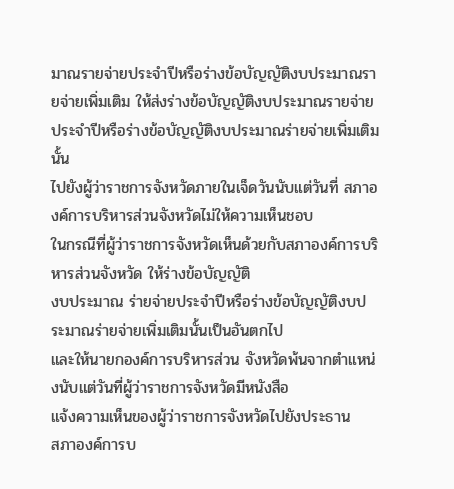มาณรายจ่ายประจำปีหรือร่างข้อบัญญัติงบประมาณรายจ่ายเพิ่มเติม ให้ส่งร่างข้อบัญญัติงบประมาณรายจ่ายประจำปีหรือร่างข้อบัญญัติงบประมาณร่ายจ่ายเพิ่มเติมนั้น
ไปยังผู้ว่าราชการจังหวัดภายในเจ็ดวันนับแต่วันที่ สภาองค์การบริหารส่วนจังหวัดไม่ให้ความเห็นชอบ
ในกรณีที่ผู้ว่าราชการจังหวัดเห็นด้วยกับสภาองค์การบริหารส่วนจังหวัด ให้ร่างข้อบัญญัติ
งบประมาณ ร่ายจ่ายประจำปีหรือร่างข้อบัญญัติงบประมาณร่ายจ่ายเพิ่มเติมนั้นเป็นอันตกไป
และให้นายกองค์การบริหารส่วน จังหวัดพ้นจากตำแหน่งนับแต่วันที่ผู้ว่าราชการจังหวัดมีหนังสือ
แจ้งความเห็นของผู้ว่าราชการจังหวัดไปยังประธาน
สภาองค์การบ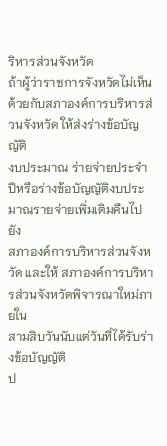ริหารส่วนจังหวัด
ถ้าผู้ว่าราชการจังหวัดไม่เห็นด้วยกับสภาองค์การบริหารส่วนจังหวัด ให้ส่งร่างข้อบัญญัติ
งบประมาณ ร่ายจ่ายประจำปีหรือร่างข้อบัญญัติงบประมาณรายจ่ายเพิ่มเติมคืนไปยัง
สภาองค์การบริหารส่วนจังหวัด และให้ สภาองค์การบริหารส่วนจังหวัดพิจารณาใหม่ภายใน
สามสิบวันนับแต่วันที่ได้รับร่างข้อบัญญัติ
ป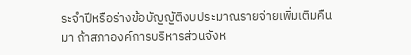ระจำปีหรือร่างข้อบัญญัติงบประมาณรายจ่ายเพิ่มเติมคืนมา ถ้าสภาองค์การบริหารส่วนจังห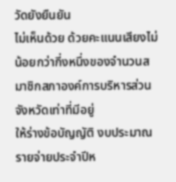วัดยังยืนยัน
ไม่เห็นด้วย ด้วยคะแนนเสียงไม่น้อยกว่ากี่งหนึ่งของจำนวนสมาชิกสภาองค์การบริหารส่วนจังหวัดเท่าที่มีอยู่
ให้ร่างข้อบัญญัติ งบประมาณรายจ่ายประจำปีห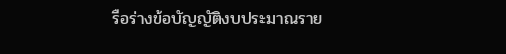รือร่างข้อบัญญัติงบประมาณราย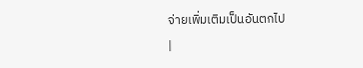จ่ายเพิ่มเติมเป็นอันตกไป
|